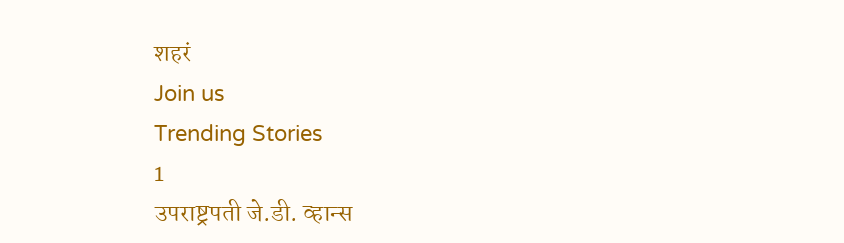शहरं
Join us
Trending Stories
1
उपराष्ट्रपती जे.डी. व्हान्स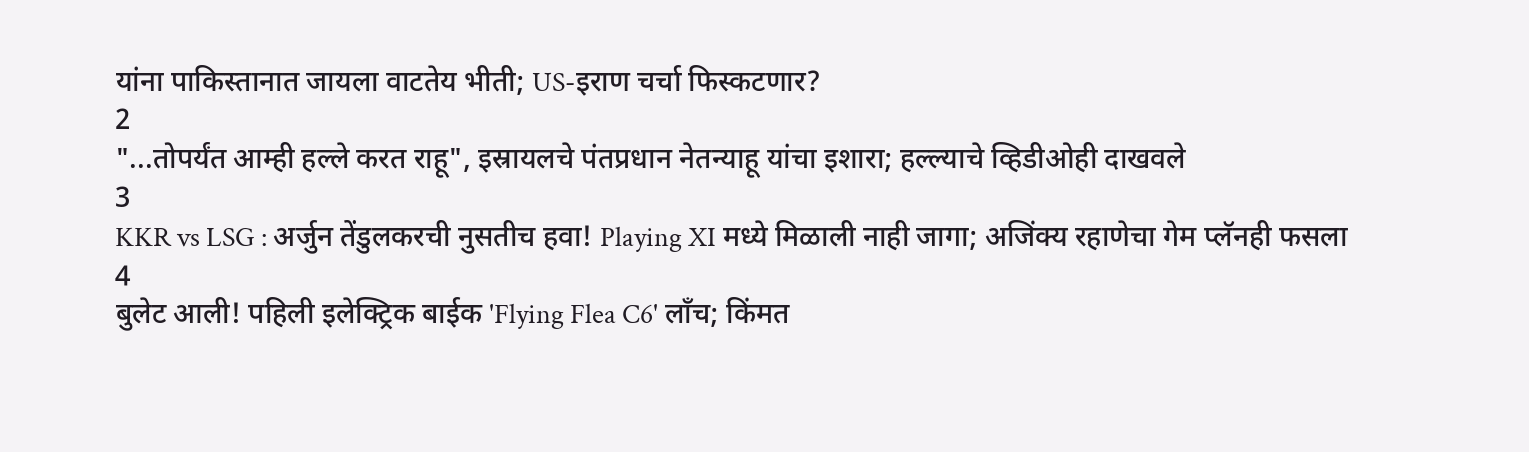यांना पाकिस्तानात जायला वाटतेय भीती; US-इराण चर्चा फिस्कटणार?
2
"...तोपर्यंत आम्ही हल्ले करत राहू", इस्रायलचे पंतप्रधान नेतन्याहू यांचा इशारा; हल्ल्याचे व्हिडीओही दाखवले
3
KKR vs LSG : अर्जुन तेंडुलकरची नुसतीच हवा! Playing XI मध्ये मिळाली नाही जागा; अजिंक्य रहाणेचा गेम प्लॅनही फसला
4
बुलेट आली! पहिली इलेक्ट्रिक बाईक 'Flying Flea C6' लाँच; किंमत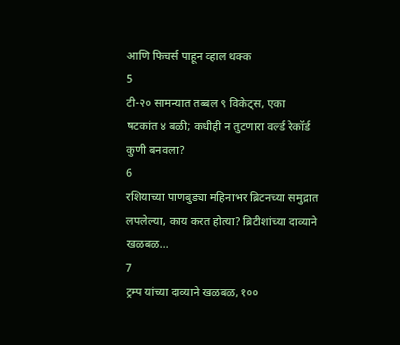आणि फिचर्स पाहून व्हाल थक्क
5
टी-२० सामन्यात तब्बल ९ विकेट्स, एका षटकांत ४ बळी; कधीही न तुटणारा वर्ल्ड रेकॉर्ड कुणी बनवला?
6
रशियाच्या पाणबुड्या महिनाभर ब्रिटनच्या समुद्रात लपलेल्या, काय करत होत्या? ब्रिटीशांच्या दाव्याने खळबळ...
7
ट्रम्प यांच्या दाव्याने खळबळ, १००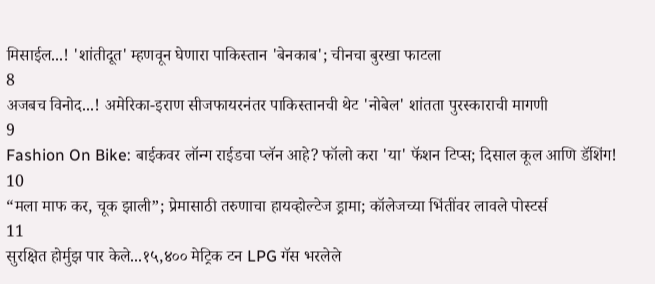मिसाईल...! 'शांतीदूत' म्हणवून घेणारा पाकिस्तान 'बेनकाब'; चीनचा बुरखा फाटला
8
अजबच विनोद...! अमेरिका-इराण सीजफायरनंतर पाकिस्तानची थेट 'नोबेल' शांतता पुरस्काराची मागणी
9
Fashion On Bike: बाईकवर लॉन्ग राईडचा प्लॅन आहे? फॉलो करा 'या' फॅशन टिप्स; दिसाल कूल आणि डॅशिंग!
10
“मला माफ कर, चूक झाली”; प्रेमासाठी तरुणाचा हायव्होल्टेज ड्रामा; कॉलेजच्या भिंतींवर लावले पोस्टर्स
11
सुरक्षित होर्मुझ पार केले...१५,४०० मेट्रिक टन LPG गॅस भरलेले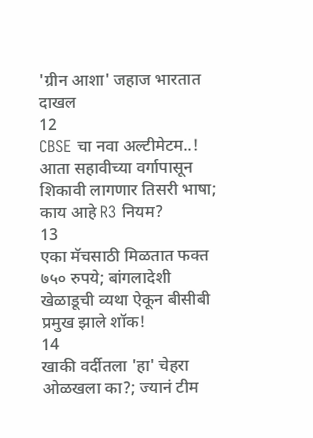'ग्रीन आशा' जहाज भारतात दाखल
12
CBSE चा नवा अल्टीमेटम..! आता सहावीच्या वर्गापासून शिकावी लागणार तिसरी भाषा; काय आहे R3 नियम?
13
एका मॅचसाठी मिळतात फक्त ७५० रुपये; बांगलादेशी खेळाडूची व्यथा ऐकून बीसीबी प्रमुख झाले शॉक!
14
खाकी वर्दीतला 'हा' चेहरा ओळखला का?; ज्यानं टीम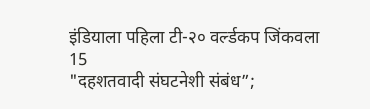इंडियाला पहिला टी-२० वर्ल्डकप जिंकवला
15
"दहशतवादी संघटनेशी संबंध”;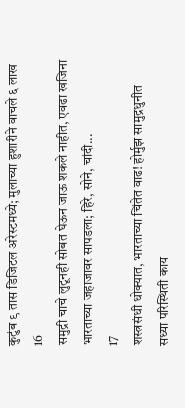कुटुंब ९ तास डिजिटल अरेस्टमध्ये; मुलाच्या हुशारीने वाचले ६ लाख
16
समुद्री चाचे लुटूनही सोबत घेऊन जाऊ शकले नाहीत, एवढा खजिना भारताच्या जहाजावर सापडला; हिरे, सोने, चांदी...
17
शस्त्रसंधी धोक्यात, भारताच्या चिंतेत वाढ! होर्मुझ सामुद्रधुनीत सध्या परिस्थिती काय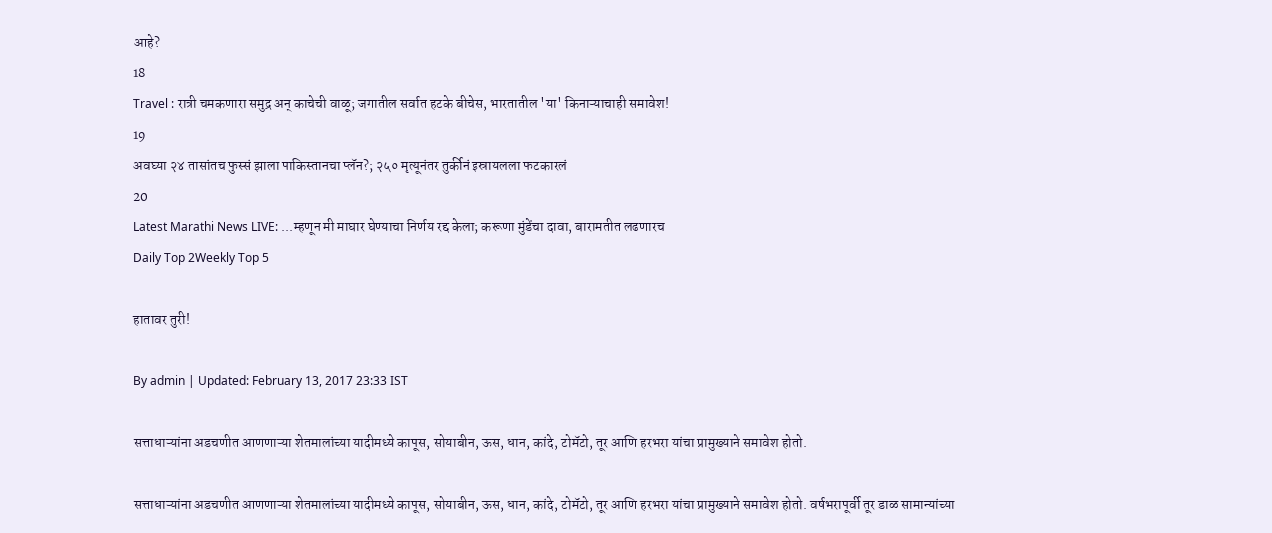आहे?
18
Travel : रात्री चमकणारा समुद्र अन् काचेची वाळू; जगातील सर्वात हटके बीचेस, भारतातील 'या' किनाऱ्याचाही समावेश!
19
अवघ्या २४ तासांतच फुस्सं झाला पाकिस्तानचा प्लॅन?; २५० मृत्यूनंतर तुर्कीनं इस्रायलला फटकारलं
20
Latest Marathi News LIVE: ...म्हणून मी माघार घेण्याचा निर्णय रद्द केला; करूणा मुंडेंचा दावा, बारामतीत लढणारच
Daily Top 2Weekly Top 5

हातावर तुरी!

By admin | Updated: February 13, 2017 23:33 IST

सत्ताधाऱ्यांना अडचणीत आणणाऱ्या शेतमालांच्या यादीमध्ये कापूस, सोयाबीन, ऊस, धान, कांदे, टोमॅटो, तूर आणि हरभरा यांचा प्रामुख्याने समावेश होतो.

सत्ताधाऱ्यांना अडचणीत आणणाऱ्या शेतमालांच्या यादीमध्ये कापूस, सोयाबीन, ऊस, धान, कांदे, टोमॅटो, तूर आणि हरभरा यांचा प्रामुख्याने समावेश होतो. वर्षभरापूर्वी तूर डाळ सामान्यांच्या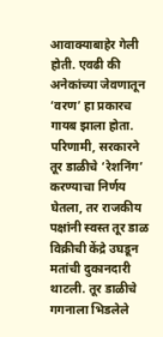आवाक्याबाहेर गेली होती. एवढी की अनेकांच्या जेवणातून ‘वरण’ हा प्रकारच गायब झाला होता. परिणामी, सरकारने तूर डाळीचे ‘रेशनिंग’ करण्याचा निर्णय घेतला, तर राजकीय पक्षांनी स्वस्त तूर डाळ विक्रीची केंद्रे उघडून मतांची दुकानदारी थाटली. तूर डाळीचे गगनाला भिडलेले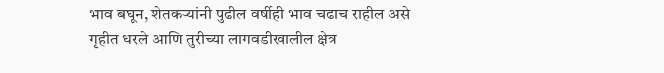भाव बघून, शेतकऱ्यांनी पुढील वर्षीही भाव चढाच राहील असे गृहीत धरले आणि तुरीच्या लागवडीखालील क्षेत्र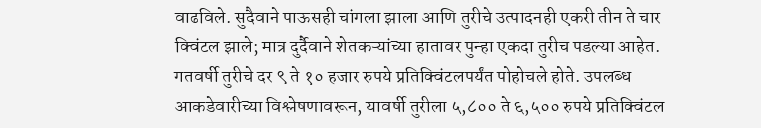वाढविले. सुदैवाने पाऊसही चांगला झाला आणि तुरीचे उत्पादनही एकरी तीन ते चार क्विंटल झाले; मात्र दुर्दैवाने शेतकऱ्यांच्या हातावर पुन्हा एकदा तुरीच पडल्या आहेत. गतवर्षी तुरीचे दर ९ ते १० हजार रुपये प्रतिक्विंटलपर्यंत पोहोचले होते. उपलब्ध आकडेवारीच्या विश्लेषणावरून, यावर्षी तुरीला ५,८०० ते ६,५०० रुपये प्रतिक्विंटल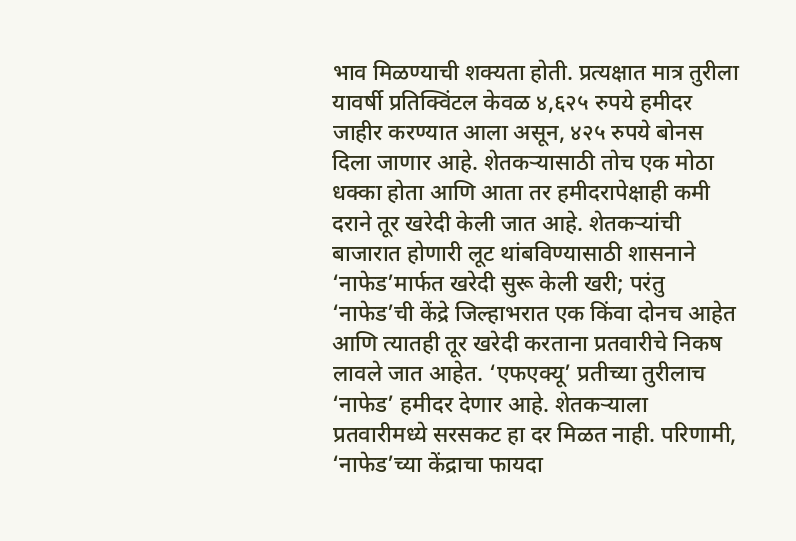भाव मिळण्याची शक्यता होती. प्रत्यक्षात मात्र तुरीला यावर्षी प्रतिक्विंटल केवळ ४,६२५ रुपये हमीदर जाहीर करण्यात आला असून, ४२५ रुपये बोनस दिला जाणार आहे. शेतकऱ्यासाठी तोच एक मोठा धक्का होता आणि आता तर हमीदरापेक्षाही कमी दराने तूर खरेदी केली जात आहे. शेतकऱ्यांची बाजारात होणारी लूट थांबविण्यासाठी शासनाने ‘नाफेड’मार्फत खरेदी सुरू केली खरी; परंतु ‘नाफेड’ची केंद्रे जिल्हाभरात एक किंवा दोनच आहेत आणि त्यातही तूर खरेदी करताना प्रतवारीचे निकष लावले जात आहेत. ‘एफएक्यू’ प्रतीच्या तुरीलाच ‘नाफेड’ हमीदर देणार आहे. शेतकऱ्याला प्रतवारीमध्ये सरसकट हा दर मिळत नाही. परिणामी, ‘नाफेड’च्या केंद्राचा फायदा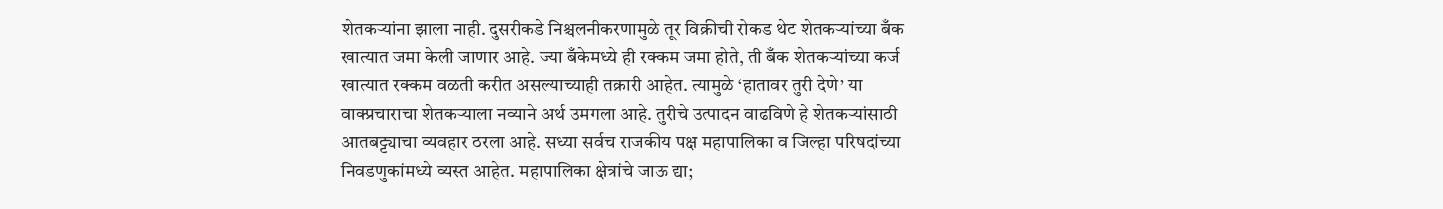शेतकऱ्यांना झाला नाही. दुसरीकडे निश्चलनीकरणामुळे तूर विक्रीची रोकड थेट शेतकऱ्यांच्या बँक खात्यात जमा केली जाणार आहे. ज्या बँकेमध्ये ही रक्कम जमा होते, ती बँक शेतकऱ्यांच्या कर्ज खात्यात रक्कम वळती करीत असल्याच्याही तक्रारी आहेत. त्यामुळे ‘हातावर तुरी देणे’ या वाक्प्रचाराचा शेतकऱ्याला नव्याने अर्थ उमगला आहे. तुरीचे उत्पादन वाढविणे हे शेतकऱ्यांसाठी आतबट्ट्याचा व्यवहार ठरला आहे. सध्या सर्वच राजकीय पक्ष महापालिका व जिल्हा परिषदांच्या निवडणुकांमध्ये व्यस्त आहेत. महापालिका क्षेत्रांचे जाऊ द्या;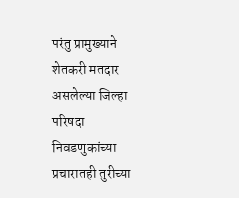परंतु प्रामुख्याने शेतकरी मतदार असलेल्या जिल्हा परिषदा निवडणुकांच्या प्रचारातही तुरीच्या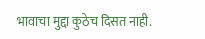भावाचा मुद्दा कुठेच दिसत नाही.